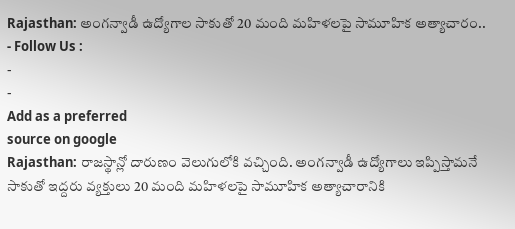Rajasthan: అంగన్వాడీ ఉద్యోగాల సాకుతో 20 మంది మహిళలపై సామూహిక అత్యాచారం..
- Follow Us :
-
-
Add as a preferred
source on google
Rajasthan: రాజస్థాన్లో దారుణం వెలుగులోకి వచ్చింది. అంగన్వాడీ ఉద్యోగాలు ఇప్పిస్తామనే సాకుతో ఇద్దరు వ్యక్తులు 20 మంది మహిళలపై సామూహిక అత్యాచారానికి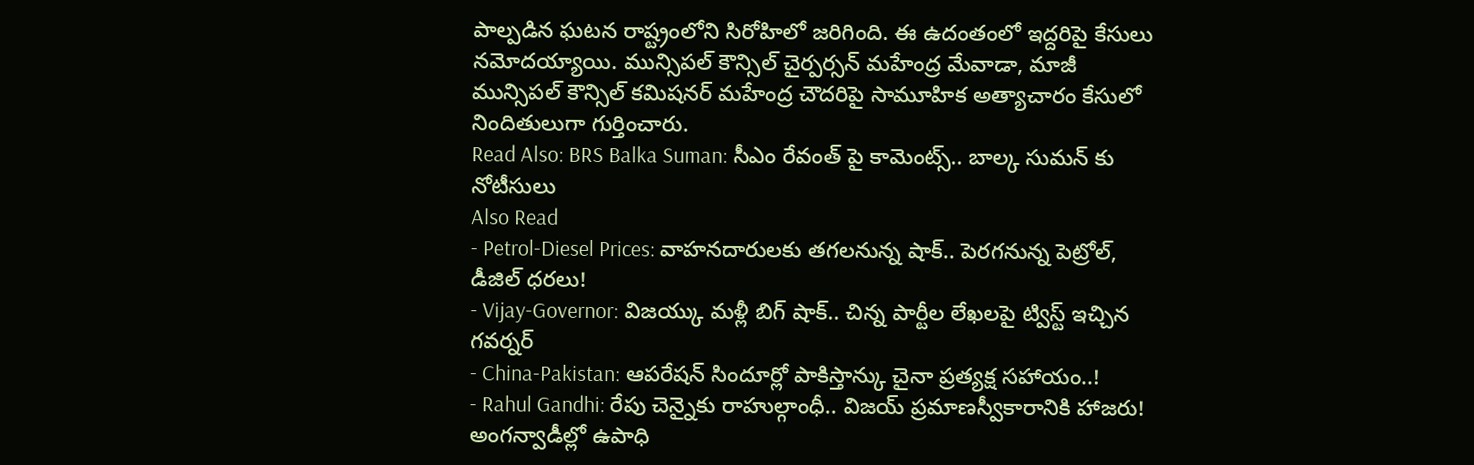పాల్పడిన ఘటన రాష్ట్రంలోని సిరోహిలో జరిగింది. ఈ ఉదంతంలో ఇద్దరిపై కేసులు నమోదయ్యాయి. మున్సిపల్ కౌన్సిల్ చైర్పర్సన్ మహేంద్ర మేవాడా, మాజీ మున్సిపల్ కౌన్సిల్ కమిషనర్ మహేంద్ర చౌదరిపై సామూహిక అత్యాచారం కేసులో నిందితులుగా గుర్తించారు.
Read Also: BRS Balka Suman: సీఎం రేవంత్ పై కామెంట్స్.. బాల్క సుమన్ కు నోటీసులు
Also Read
- Petrol-Diesel Prices: వాహనదారులకు తగలనున్న షాక్.. పెరగనున్న పెట్రోల్, డీజిల్ ధరలు!
- Vijay-Governor: విజయ్కు మళ్లీ బిగ్ షాక్.. చిన్న పార్టీల లేఖలపై ట్విస్ట్ ఇచ్చిన గవర్నర్
- China-Pakistan: ఆపరేషన్ సిందూర్లో పాకిస్తాన్కు చైనా ప్రత్యక్ష సహాయం..!
- Rahul Gandhi: రేపు చెన్నైకు రాహుల్గాంధీ.. విజయ్ ప్రమాణస్వీకారానికి హాజరు!
అంగన్వాడీల్లో ఉపాధి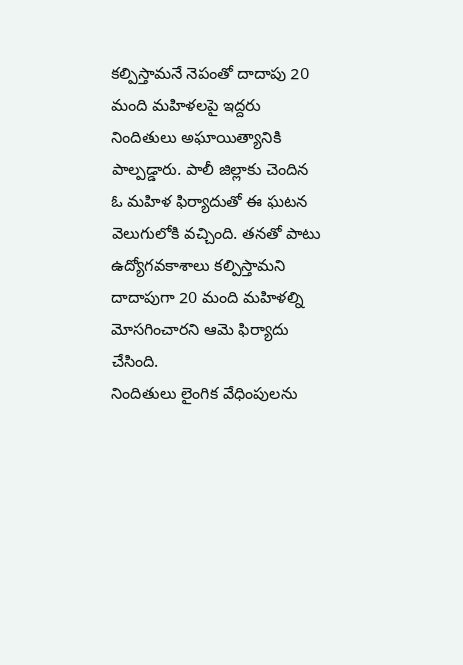కల్పిస్తామనే నెపంతో దాదాపు 20 మంది మహిళలపై ఇద్దరు నిందితులు అఘాయిత్యానికి పాల్పడ్డారు. పాలీ జిల్లాకు చెందిన ఓ మహిళ ఫిర్యాదుతో ఈ ఘటన వెలుగులోకి వచ్చింది. తనతో పాటు ఉద్యోగవకాశాలు కల్పిస్తామని దాదాపుగా 20 మంది మహిళల్ని మోసగించారని ఆమె ఫిర్యాదు చేసింది.
నిందితులు లైంగిక వేధింపులను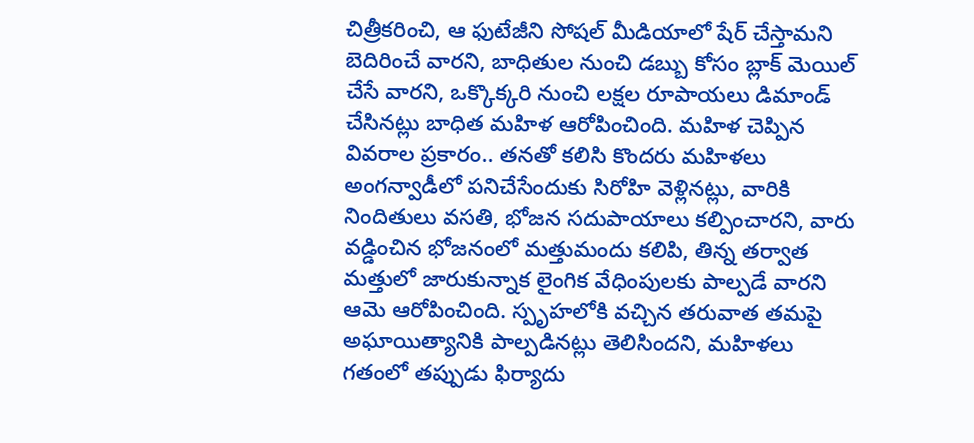చిత్రీకరించి, ఆ ఫుటేజీని సోషల్ మీడియాలో షేర్ చేస్తామని బెదిరించే వారని, బాధితుల నుంచి డబ్బు కోసం బ్లాక్ మెయిల్ చేసే వారని, ఒక్కొక్కరి నుంచి లక్షల రూపాయలు డిమాండ్ చేసినట్లు బాధిత మహిళ ఆరోపించింది. మహిళ చెప్పిన వివరాల ప్రకారం.. తనతో కలిసి కొందరు మహిళలు అంగన్వాడీలో పనిచేసేందుకు సిరోహి వెళ్లినట్లు, వారికి నిందితులు వసతి, భోజన సదుపాయాలు కల్పించారని, వారు వడ్డించిన భోజనంలో మత్తుమందు కలిపి, తిన్న తర్వాత మత్తులో జారుకున్నాక లైంగిక వేధింపులకు పాల్పడే వారని ఆమె ఆరోపించింది. స్పృహలోకి వచ్చిన తరువాత తమపై అఘాయిత్యానికి పాల్పడినట్లు తెలిసిందని, మహిళలు గతంలో తప్పుడు ఫిర్యాదు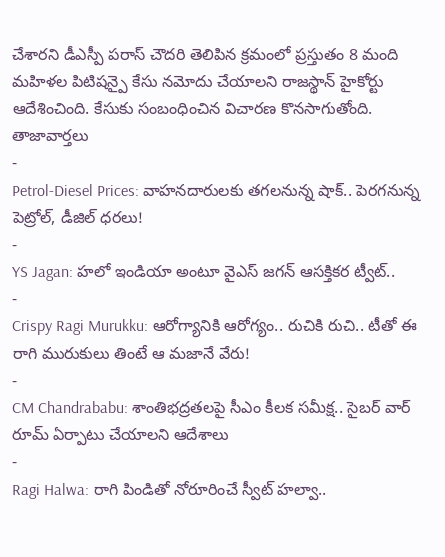చేశారని డీఎస్పీ పరాస్ చౌదరి తెలిపిన క్రమంలో ప్రస్తుతం 8 మంది మహిళల పిటిషన్పై కేసు నమోదు చేయాలని రాజస్థాన్ హైకోర్టు ఆదేశించింది. కేసుకు సంబంధించిన విచారణ కొనసాగుతోంది.
తాజావార్తలు
-
Petrol-Diesel Prices: వాహనదారులకు తగలనున్న షాక్.. పెరగనున్న పెట్రోల్, డీజిల్ ధరలు!
-
YS Jagan: హలో ఇండియా అంటూ వైఎస్ జగన్ ఆసక్తికర ట్వీట్..
-
Crispy Ragi Murukku: ఆరోగ్యానికి ఆరోగ్యం.. రుచికి రుచి.. టీతో ఈ రాగి మురుకులు తింటే ఆ మజానే వేరు!
-
CM Chandrababu: శాంతిభద్రతలపై సీఎం కీలక సమీక్ష.. సైబర్ వార్ రూమ్ ఏర్పాటు చేయాలని ఆదేశాలు
-
Ragi Halwa: రాగి పిండితో నోరూరించే స్వీట్ హల్వా..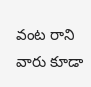వంట రాని వారు కూడా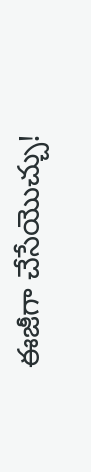ఈజీగా చేసేయొచ్చు!